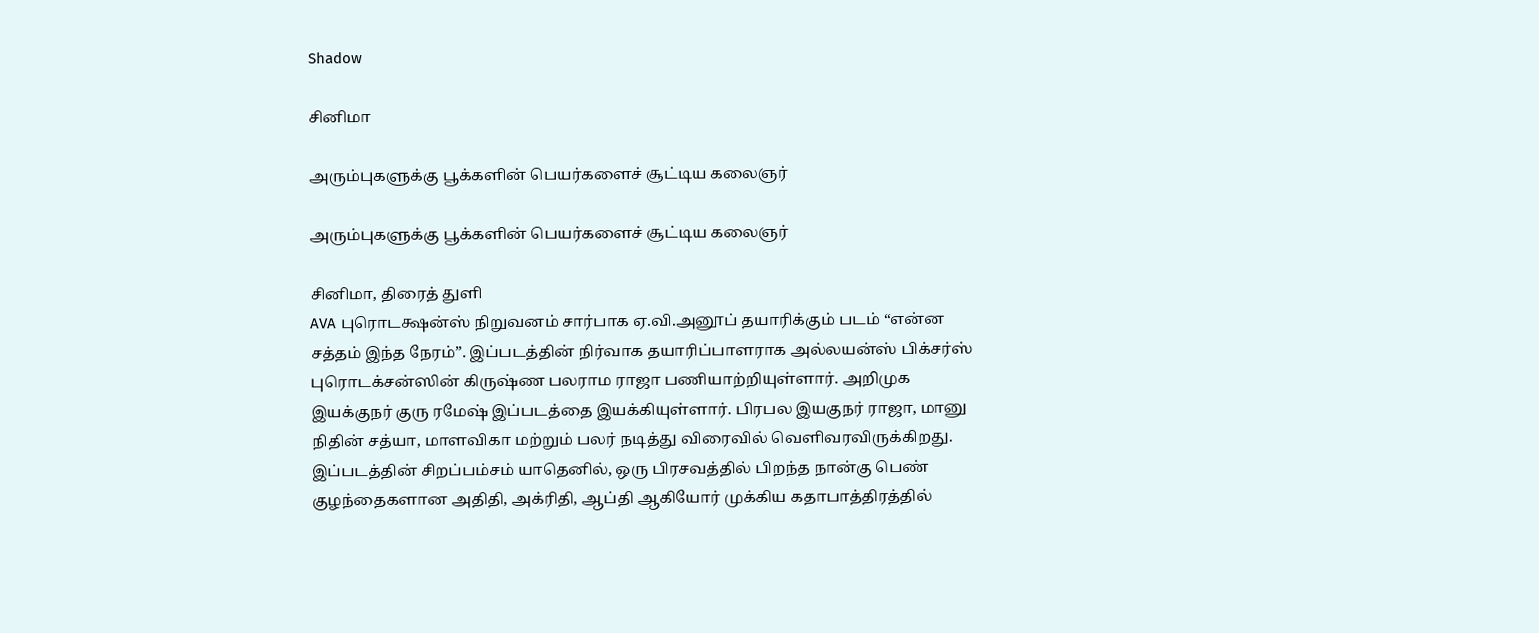Shadow

சினிமா

அரும்புகளுக்கு பூக்களின் பெயர்களைச் சூட்டிய கலைஞர்

அரும்புகளுக்கு பூக்களின் பெயர்களைச் சூட்டிய கலைஞர்

சினிமா, திரைத் துளி
AVA புரொடக்ஷன்ஸ் நிறுவனம் சார்பாக ஏ.வி.அனூப் தயாரிக்கும் படம் “என்ன சத்தம் இந்த நேரம்”. இப்படத்தின் நிர்வாக தயாரிப்பாளராக அல்லயன்ஸ் பிக்சர்ஸ் புரொடக்சன்ஸின் கிருஷ்ண பலராம ராஜா பணியாற்றியுள்ளார். அறிமுக இயக்குநர் குரு ரமேஷ் இப்படத்தை இயக்கியுள்ளார். பிரபல இயகுநர் ராஜா, மானு நிதின் சத்யா, மாளவிகா மற்றும் பலர் நடித்து விரைவில் வெளிவரவிருக்கிறது. இப்படத்தின் சிறப்பம்சம் யாதெனில், ஒரு பிரசவத்தில் பிறந்த நான்கு பெண் குழந்தைகளான அதிதி, அக்ரிதி, ஆப்தி ஆகியோர் முக்கிய கதாபாத்திரத்தில்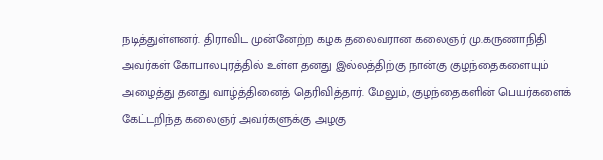நடித்துள்ளனர். திராவிட முன்னேற்ற கழக தலைவரான கலைஞர் மு.கருணாநிதி அவர்கள் கோபாலபுரத்தில் உள்ள தனது இல்லத்திற்கு நான்கு குழந்தைகளையும் அழைத்து தனது வாழ்த்தினைத் தெரிவித்தார். மேலும், குழந்தைகளின் பெயர்களைக் கேட்டறிந்த கலைஞர் அவர்களுக்கு அழகு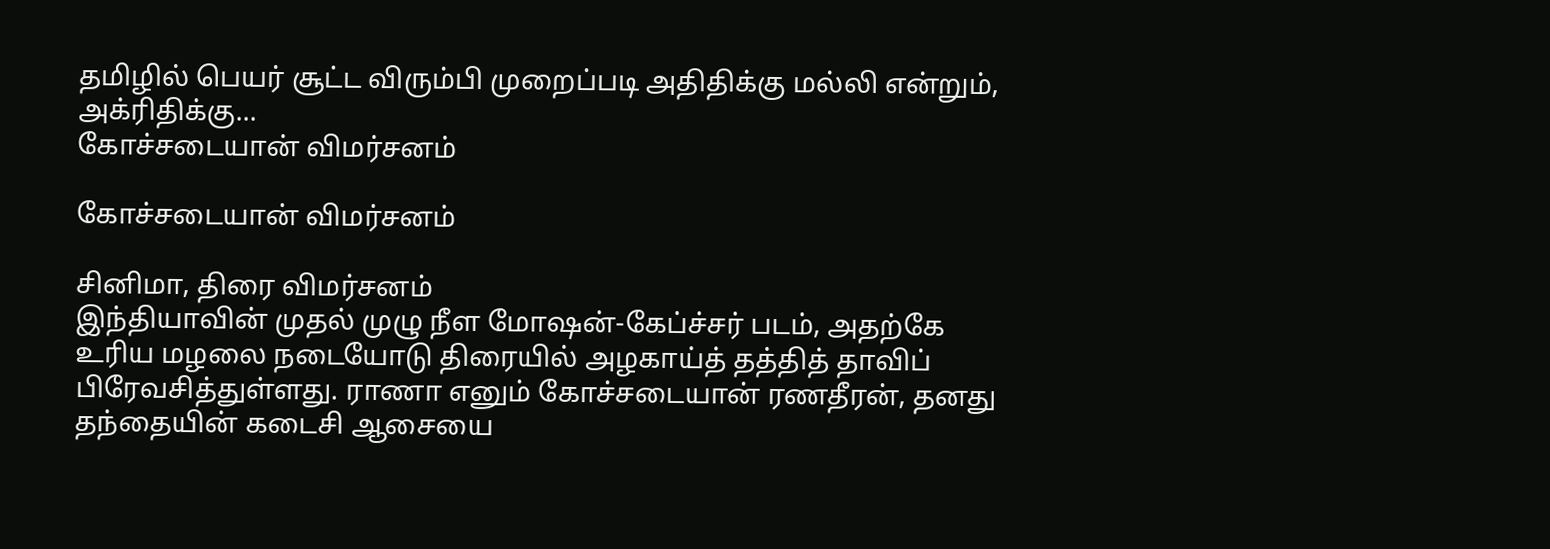தமிழில் பெயர் சூட்ட விரும்பி முறைப்படி அதிதிக்கு மல்லி என்றும், அக்ரிதிக்கு...
கோச்சடையான் விமர்சனம்

கோச்சடையான் விமர்சனம்

சினிமா, திரை விமர்சனம்
இந்தியாவின் முதல் முழு நீள மோஷன்-கேப்ச்சர் படம், அதற்கே உரிய மழலை நடையோடு திரையில் அழகாய்த் தத்தித் தாவிப் பிரேவசித்துள்ளது. ராணா எனும் கோச்சடையான் ரணதீரன், தனது தந்தையின் கடைசி ஆசையை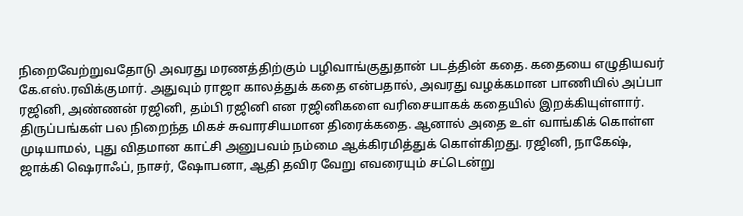நிறைவேற்றுவதோடு அவரது மரணத்திற்கும் பழிவாங்குதுதான் படத்தின் கதை. கதையை எழுதியவர் கே.எஸ்.ரவிக்குமார். அதுவும் ராஜா காலத்துக் கதை என்பதால், அவரது வழக்கமான பாணியில் அப்பா ரஜினி, அண்ணன் ரஜினி, தம்பி ரஜினி என ரஜினிகளை வரிசையாகக் கதையில் இறக்கியுள்ளார். திருப்பங்கள் பல நிறைந்த மிகச் சுவாரசியமான திரைக்கதை. ஆனால் அதை உள் வாங்கிக் கொள்ள முடியாமல், புது விதமான காட்சி அனுபவம் நம்மை ஆக்கிரமித்துக் கொள்கிறது. ரஜினி, நாகேஷ், ஜாக்கி ஷெராஃப், நாசர், ஷோபனா, ஆதி தவிர வேறு எவரையும் சட்டென்று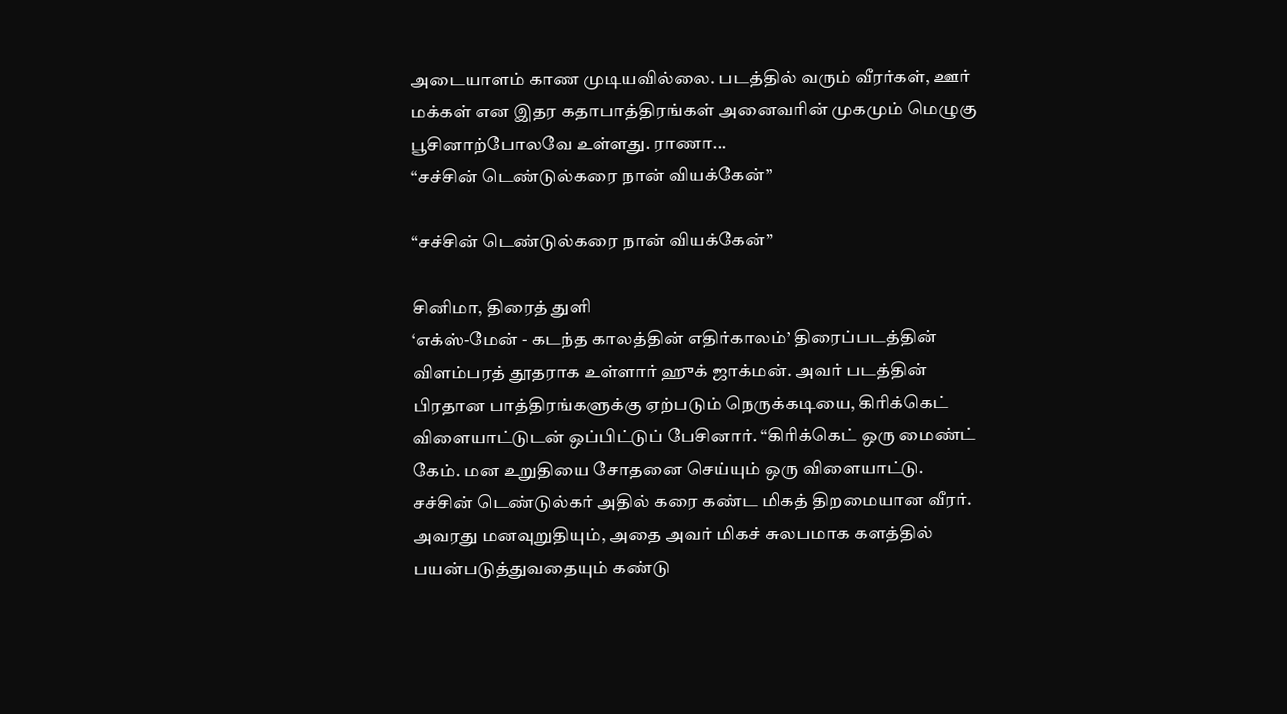அடையாளம் காண முடியவில்லை. படத்தில் வரும் வீரர்கள், ஊர் மக்கள் என இதர கதாபாத்திரங்கள் அனைவரின் முகமும் மெழுகு பூசினாற்போலவே உள்ளது. ராணா...
“சச்சின் டெண்டுல்கரை நான் வியக்கேன்”

“சச்சின் டெண்டுல்கரை நான் வியக்கேன்”

சினிமா, திரைத் துளி
‘எக்ஸ்-மேன் - கடந்த காலத்தின் எதிர்காலம்’ திரைப்படத்தின் விளம்பரத் தூதராக உள்ளார் ஹுக் ஜாக்மன். அவர் படத்தின் பிரதான பாத்திரங்களுக்கு ஏற்படும் நெருக்கடியை, கிரிக்கெட் விளையாட்டுடன் ஒப்பிட்டுப் பேசினார். “கிரிக்கெட் ஒரு மைண்ட் கேம். மன உறுதியை சோதனை செய்யும் ஒரு விளையாட்டு. சச்சின் டெண்டுல்கர் அதில் கரை கண்ட மிகத் திறமையான வீரர். அவரது மனவுறுதியும், அதை அவர் மிகச் சுலபமாக களத்தில் பயன்படுத்துவதையும் கண்டு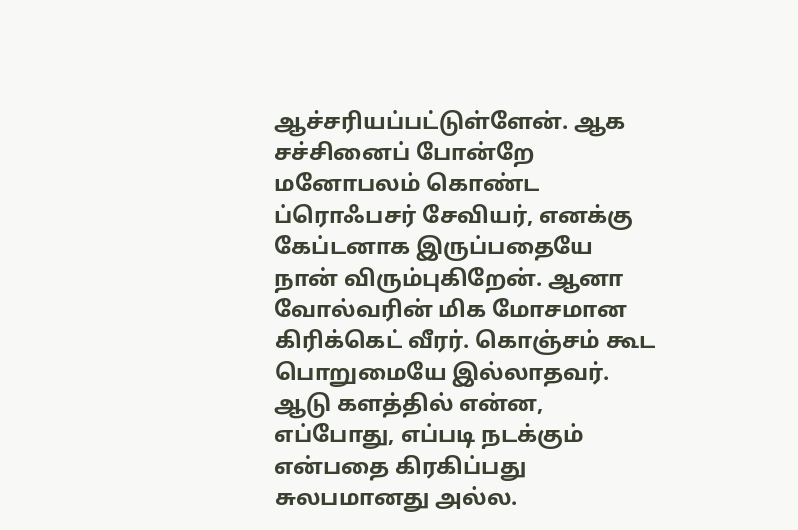ஆச்சரியப்பட்டுள்ளேன். ஆக சச்சினைப் போன்றே மனோபலம் கொண்ட ப்ரொஃபசர் சேவியர், எனக்கு கேப்டனாக இருப்பதையே நான் விரும்புகிறேன். ஆனா வோல்வரின் மிக மோசமான கிரிக்கெட் வீரர். கொஞ்சம் கூட பொறுமையே இல்லாதவர். ஆடு களத்தில் என்ன, எப்போது, எப்படி நடக்கும் என்பதை கிரகிப்பது சுலபமானது அல்ல.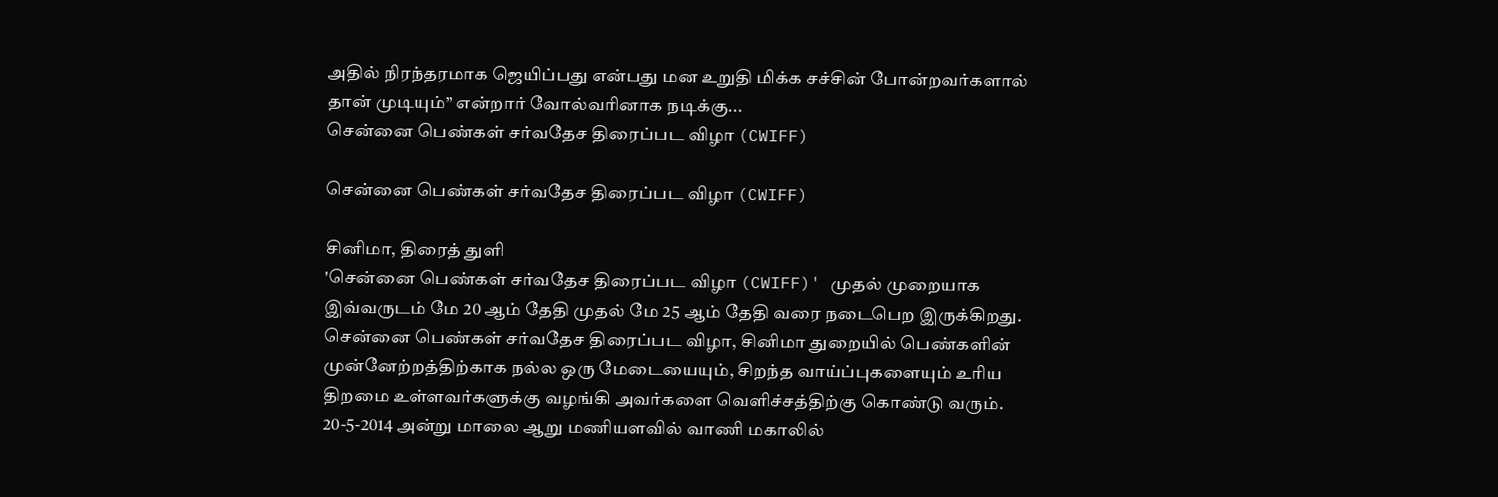அதில் நிரந்தரமாக ஜெயிப்பது என்பது மன உறுதி மிக்க சச்சின் போன்றவர்களால் தான் முடியும்” என்றார் வோல்வரினாக நடிக்கு...
சென்னை பெண்கள் சர்வதேச திரைப்பட விழா (CWIFF)

சென்னை பெண்கள் சர்வதேச திரைப்பட விழா (CWIFF)

சினிமா, திரைத் துளி
'சென்னை பெண்கள் சர்வதேச திரைப்பட விழா (CWIFF)' முதல் முறையாக இவ்வருடம் மே 20 ஆம் தேதி முதல் மே 25 ஆம் தேதி வரை நடைபெற இருக்கிறது. சென்னை பெண்கள் சர்வதேச திரைப்பட விழா, சினிமா துறையில் பெண்களின் முன்னேற்றத்திற்காக நல்ல ஒரு மேடையையும், சிறந்த வாய்ப்புகளையும் உரிய திறமை உள்ளவர்களுக்கு வழங்கி அவர்களை வெளிச்சத்திற்கு கொண்டு வரும். 20-5-2014 அன்று மாலை ஆறு மணியளவில் வாணி மகாலில்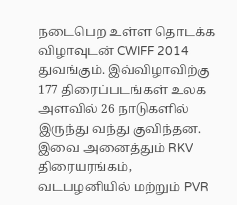நடைபெற உள்ள தொடக்க விழாவுடன் CWIFF 2014 துவங்கும். இவ்விழாவிற்கு 177 திரைப்படங்கள் உலக அளவில் 26 நாடுகளில் இருந்து வந்து குவிந்தன. இவை அனைத்தும் RKV திரையரங்கம், வடபழனியில் மற்றும் PVR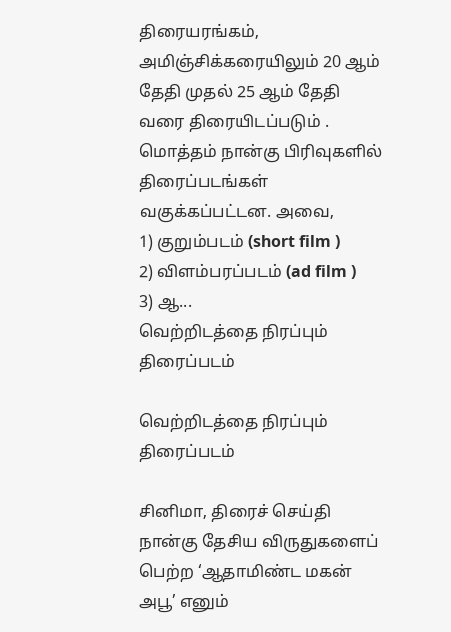திரையரங்கம், அமிஞ்சிக்கரையிலும் 20 ஆம் தேதி முதல் 25 ஆம் தேதி வரை திரையிடப்படும் . மொத்தம் நான்கு பிரிவுகளில் திரைப்படங்கள் வகுக்கப்பட்டன. அவை,           1) குறும்படம் (short film )           2) விளம்பரப்படம் (ad film )           3) ஆ...
வெற்றிடத்தை நிரப்பும் திரைப்படம்

வெற்றிடத்தை நிரப்பும் திரைப்படம்

சினிமா, திரைச் செய்தி
நான்கு தேசிய விருதுகளைப் பெற்ற ‘ஆதாமிண்ட மகன் அபூ’ எனும்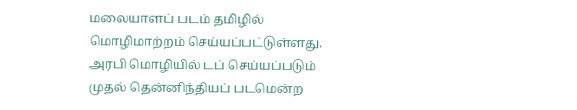மலையாளப் படம் தமிழில் மொழிமாற்றம் செய்யப்பட்டுள்ளது. அரபி மொழியில் டப் செய்யப்படும் முதல் தென்னிந்தியப் படமென்ற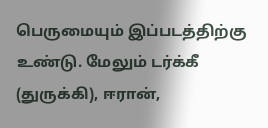பெருமையும் இப்படத்திற்கு உண்டு. மேலும் டர்க்கீ (துருக்கி), ஈரான்,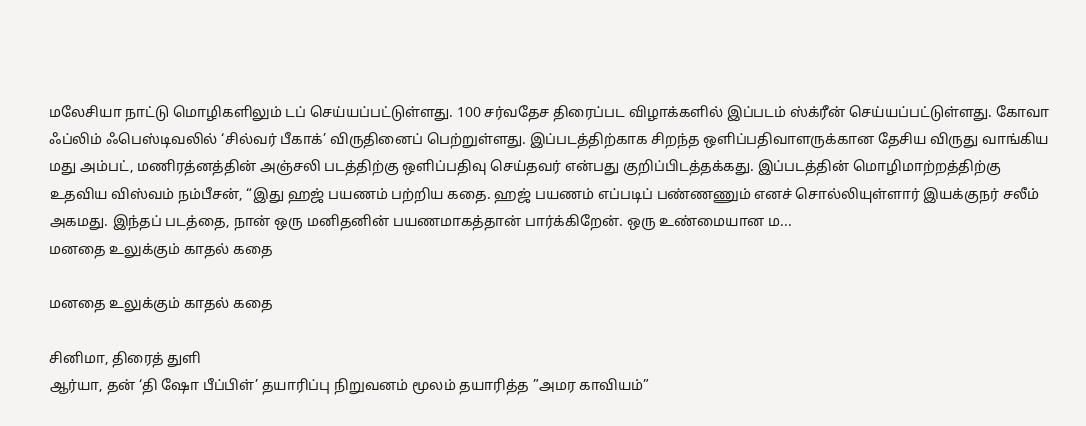மலேசியா நாட்டு மொழிகளிலும் டப் செய்யப்பட்டுள்ளது. 100 சர்வதேச திரைப்பட விழாக்களில் இப்படம் ஸ்க்ரீன் செய்யப்பட்டுள்ளது. கோவா ஃப்லிம் ஃபெஸ்டிவலில் ‘சில்வர் பீகாக்’ விருதினைப் பெற்றுள்ளது. இப்படத்திற்காக சிறந்த ஒளிப்பதிவாளருக்கான தேசிய விருது வாங்கிய மது அம்பட், மணிரத்னத்தின் அஞ்சலி படத்திற்கு ஒளிப்பதிவு செய்தவர் என்பது குறிப்பிடத்தக்கது. இப்படத்தின் மொழிமாற்றத்திற்கு உதவிய விஸ்வம் நம்பீசன், “இது ஹஜ் பயணம் பற்றிய கதை. ஹஜ் பயணம் எப்படிப் பண்ணணும் எனச் சொல்லியுள்ளார் இயக்குநர் சலீம் அகமது. இந்தப் படத்தை, நான் ஒரு மனிதனின் பயணமாகத்தான் பார்க்கிறேன். ஒரு உண்மையான ம...
மனதை உலுக்கும் காதல் கதை

மனதை உலுக்கும் காதல் கதை

சினிமா, திரைத் துளி
ஆர்யா, தன் ‘தி ஷோ பீப்பிள்’ தயாரிப்பு நிறுவனம் மூலம் தயாரித்த ”அமர காவியம்”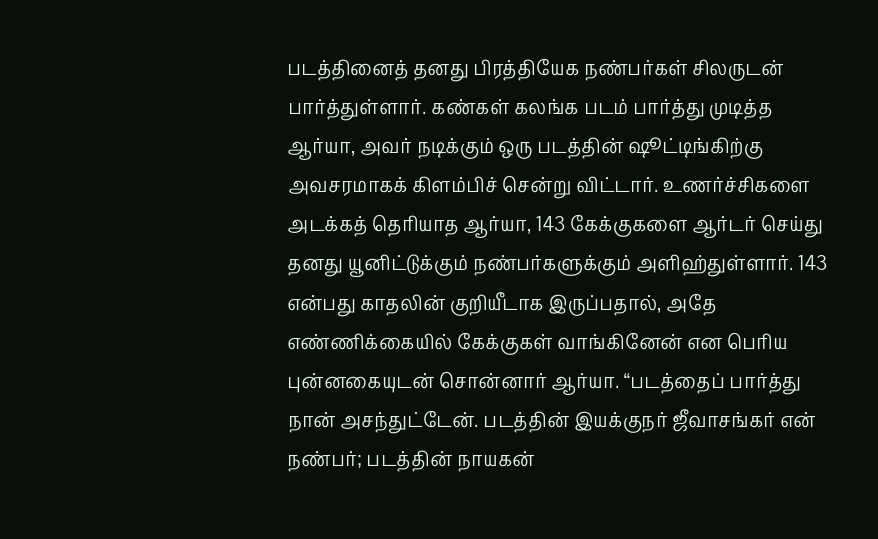படத்தினைத் தனது பிரத்தியேக நண்பர்கள் சிலருடன் பார்த்துள்ளார். கண்கள் கலங்க படம் பார்த்து முடித்த ஆர்யா, அவர் நடிக்கும் ஒரு படத்தின் ஷூட்டிங்கிற்கு அவசரமாகக் கிளம்பிச் சென்று விட்டார். உணர்ச்சிகளை அடக்கத் தெரியாத ஆர்யா, 143 கேக்குகளை ஆர்டர் செய்து தனது யூனிட்டுக்கும் நண்பர்களுக்கும் அளிஹ்துள்ளார். 143 என்பது காதலின் குறியீடாக இருப்பதால், அதே எண்ணிக்கையில் கேக்குகள் வாங்கினேன் என பெரிய புன்னகையுடன் சொன்னார் ஆர்யா. “படத்தைப் பார்த்து நான் அசந்துட்டேன். படத்தின் இயக்குநர் ஜீவாசங்கர் என் நண்பர்; படத்தின் நாயகன்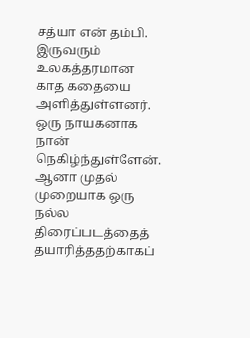சத்யா என் தம்பி. இருவரும் உலகத்தரமான காத கதையை அளித்துள்ளனர். ஒரு நாயகனாக நான் நெகிழ்ந்துள்ளேன். ஆனா முதல் முறையாக ஒரு நல்ல திரைப்படத்தைத் தயாரித்ததற்காகப்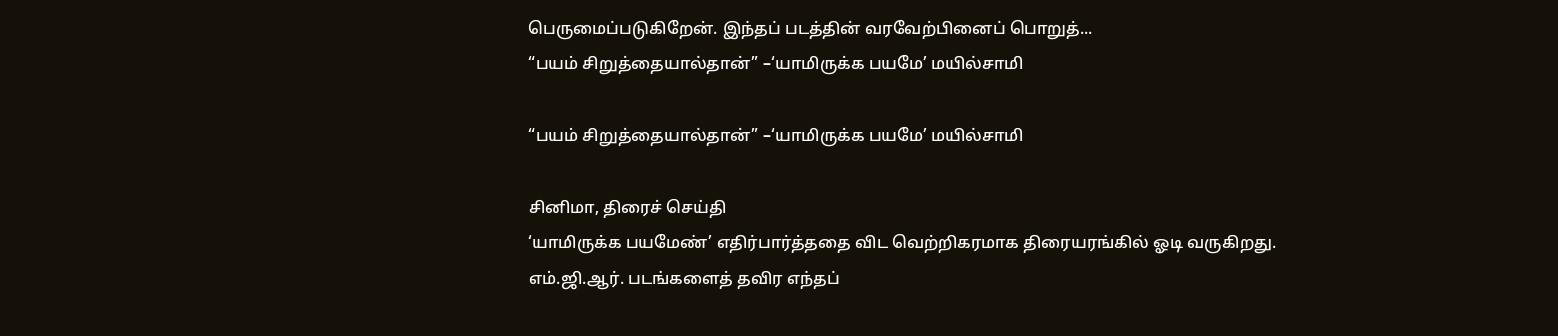பெருமைப்படுகிறேன். இந்தப் படத்தின் வரவேற்பினைப் பொறுத்...
“பயம் சிறுத்தையால்தான்” –‘யாமிருக்க பயமே’ மயில்சாமி

“பயம் சிறுத்தையால்தான்” –‘யாமிருக்க பயமே’ மயில்சாமி

சினிமா, திரைச் செய்தி
‘யாமிருக்க பயமேண்’ எதிர்பார்த்ததை விட வெற்றிகரமாக திரையரங்கில் ஓடி வருகிறது. எம்.ஜி.ஆர். படங்களைத் தவிர எந்தப்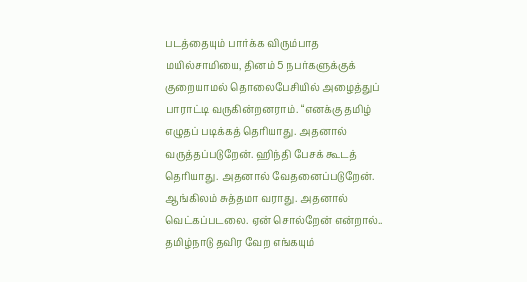படத்தையும் பார்க்க விரும்பாத மயில்சாமியை, தினம் 5 நபர்களுக்குக் குறையாமல் தொலைபேசியில் அழைத்துப் பாராட்டி வருகின்றனராம். “எனக்கு தமிழ் எழுதப் படிக்கத் தெரியாது. அதனால் வருத்தப்படுறேன். ஹிந்தி பேசக் கூடத் தெரியாது. அதனால் வேதனைப்படுறேன். ஆங்கிலம் சுத்தமா வராது. அதனால் வெட்கப்படலை. ஏன் சொல்றேன் என்றால்.. தமிழ்நாடு தவிர வேற எங்கயும்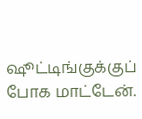ஷூட்டிங்குக்குப் போக மாட்டேன்.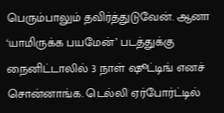பெரும்பாலும் தவிர்த்துடுவேன். ஆனா ‘யாமிருக்க பயமேன்’ படத்துக்கு நைனிட்டாலில் 3 நாள் ஷூட்டிங் எனச் சொன்னாங்க. டெல்லி ஏர்போர்ட்டில்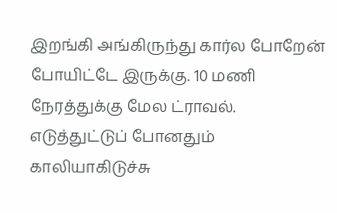இறங்கி அங்கிருந்து கார்ல போறேன் போயிட்டே இருக்கு. 10 மணி நேரத்துக்கு மேல ட்ராவல். எடுத்துட்டுப் போனதும் காலியாகிடுச்சு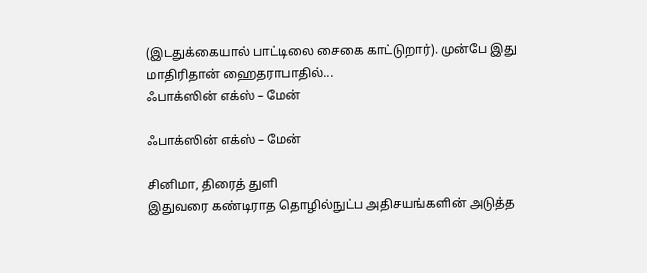(இடதுக்கையால் பாட்டிலை சைகை காட்டுறார்). முன்பே இது மாதிரிதான் ஹைதராபாதில்...
ஃபாக்ஸின் எக்ஸ் – மேன்

ஃபாக்ஸின் எக்ஸ் – மேன்

சினிமா, திரைத் துளி
இதுவரை கண்டிராத தொழில்நுட்ப அதிசயங்களின் அடுத்த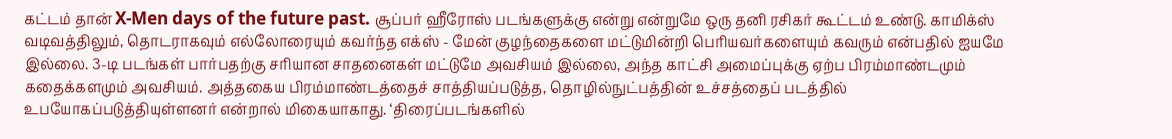கட்டம் தான் X-Men days of the future past. சூப்பர் ஹீரோஸ் படங்களுக்கு என்று என்றுமே ஒரு தனி ரசிகர் கூட்டம் உண்டு. காமிக்ஸ் வடிவத்திலும், தொடராகவும் எல்லோரையும் கவர்ந்த எக்ஸ் - மேன் குழந்தைகளை மட்டுமின்றி பெரியவர்களையும் கவரும் என்பதில் ஐயமே இல்லை. 3-டி படங்கள் பார்பதற்கு சரியான சாதனைகள் மட்டுமே அவசியம் இல்லை, அந்த காட்சி அமைப்புக்கு ஏற்ப பிரம்மாண்டமும் கதைக்களமும் அவசியம். அத்தகைய பிரம்மாண்டத்தைச் சாத்தியப்படுத்த, தொழில்நுட்பத்தின் உச்சத்தைப் படத்தில் உபயோகப்படுத்தியுள்ளனர் என்றால் மிகையாகாது. ‘திரைப்படங்களில்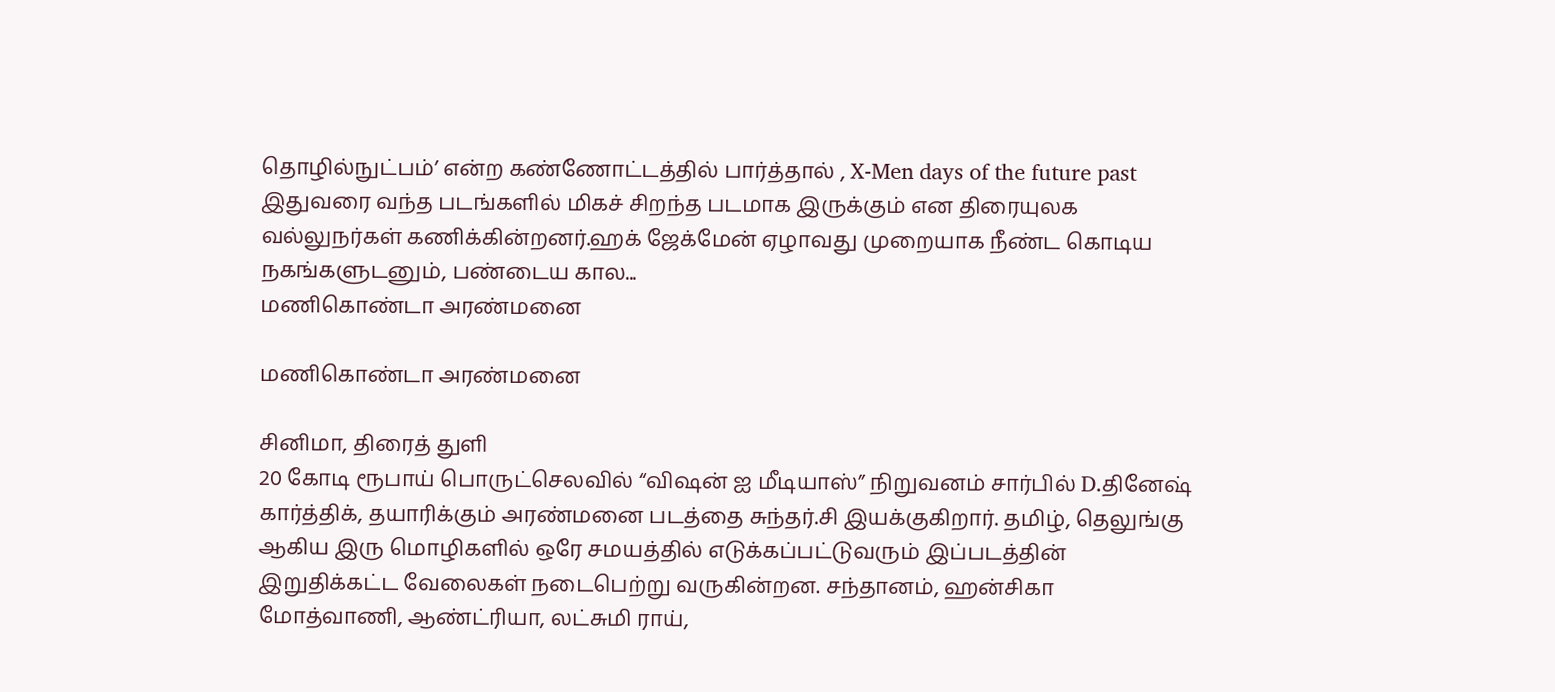தொழில்நுட்பம்’ என்ற கண்ணோட்டத்தில் பார்த்தால் , X-Men days of the future past இதுவரை வந்த படங்களில் மிகச் சிறந்த படமாக இருக்கும் என திரையுலக வல்லுநர்கள் கணிக்கின்றனர்.ஹக் ஜேக்மேன் ஏழாவது முறையாக நீண்ட கொடிய நகங்களுடனும், பண்டைய கால...
மணிகொண்டா அரண்மனை

மணிகொண்டா அரண்மனை

சினிமா, திரைத் துளி
20 கோடி ரூபாய் பொருட்செலவில் “விஷன் ஐ மீடியாஸ்” நிறுவனம் சார்பில் D.தினேஷ் கார்த்திக், தயாரிக்கும் அரண்மனை படத்தை சுந்தர்.சி இயக்குகிறார். தமிழ், தெலுங்கு ஆகிய இரு மொழிகளில் ஒரே சமயத்தில் எடுக்கப்பட்டுவரும் இப்படத்தின் இறுதிக்கட்ட வேலைகள் நடைபெற்று வருகின்றன. சந்தானம், ஹன்சிகா மோத்வாணி, ஆண்ட்ரியா, லட்சுமி ராய்,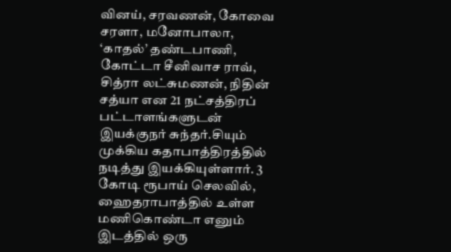வினய், சரவணன், கோவை சரளா, மனோபாலா, ‘காதல்’ தண்டபாணி, கோட்டா சீனிவாச ராவ், சித்ரா லட்சுமணன், நிதின் சத்யா என 21 நட்சத்திரப் பட்டாளங்களுடன் இயக்குநர் சுந்தர்.சியும் முக்கிய கதாபாத்திரத்தில் நடித்து இயக்கியுள்ளார். 3 கோடி ரூபாய் செலவில், ஹைதராபாத்தில் உள்ள மணிகொண்டா எனும் இடத்தில் ஒரு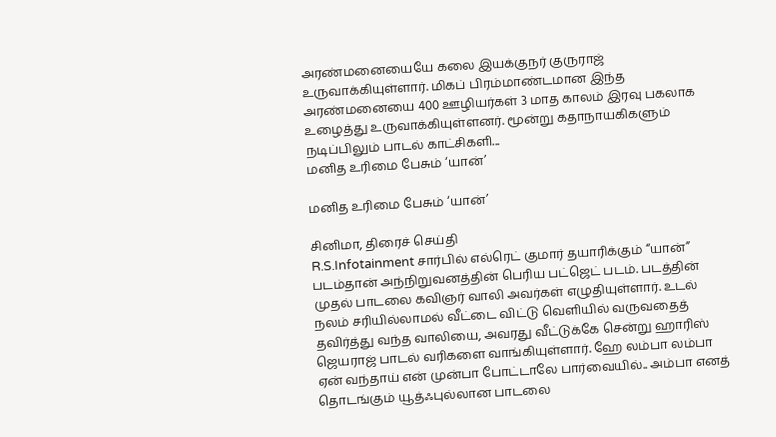அரண்மனையையே கலை இயக்குநர் குருராஜ் உருவாக்கியுள்ளார். மிகப் பிரம்மாண்டமான இந்த அரண்மனையை 400 ஊழியர்கள் 3 மாத காலம் இரவு பகலாக உழைத்து உருவாக்கியுள்ளனர். மூன்று கதாநாயகிகளும் நடிப்பிலும் பாடல் காட்சிகளி...
மனித உரிமை பேசும் ‘யான்’

மனித உரிமை பேசும் ‘யான்’

சினிமா, திரைச் செய்தி
R.S.Infotainment சார்பில் எல்ரெட் குமார் தயாரிக்கும் “யான்” படம்தான் அந்நிறுவனத்தின் பெரிய பட்ஜெட் படம். படத்தின் முதல் பாடலை கவிஞர் வாலி அவர்கள் எழுதியுள்ளார். உடல் நலம் சரியில்லாமல் வீட்டை விட்டு வெளியில் வருவதைத் தவிர்த்து வந்த வாலியை, அவரது வீட்டுக்கே சென்று ஹாரிஸ் ஜெயராஜ் பாடல் வரிகளை வாங்கியுள்ளார். ஹே லம்பா லம்பா ஏன் வந்தாய் என் முன்பா போட்டாலே பார்வையில்.. அம்பா எனத் தொடங்கும் யூத்ஃபுல்லான பாடலை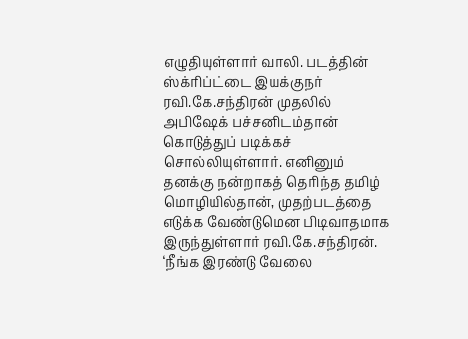எழுதியுள்ளார் வாலி. படத்தின் ஸ்க்ரிப்ட்டை இயக்குநர் ரவி.கே.சந்திரன் முதலில் அபிஷேக் பச்சனிடம்தான் கொடுத்துப் படிக்கச் சொல்லியுள்ளார். எனினும் தனக்கு நன்றாகத் தெரிந்த தமிழ் மொழியில்தான், முதற்படத்தை எடுக்க வேண்டுமென பிடிவாதமாக இருந்துள்ளார் ரவி.கே.சந்திரன். ‘நீங்க இரண்டு வேலை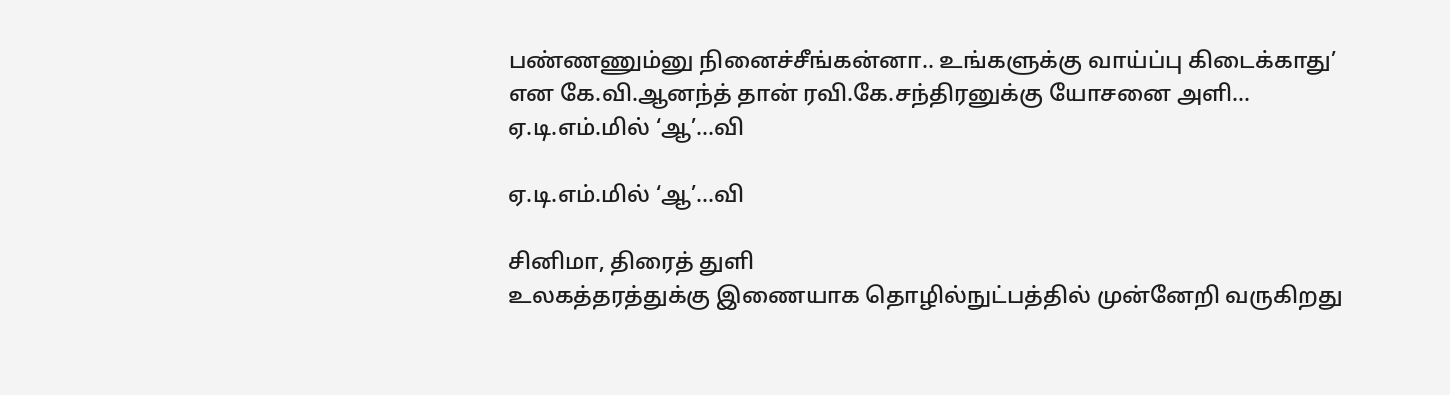பண்ணணும்னு நினைச்சீங்கன்னா.. உங்களுக்கு வாய்ப்பு கிடைக்காது’ என கே.வி.ஆனந்த் தான் ரவி.கே.சந்திரனுக்கு யோசனை அளி...
ஏ.டி.எம்.மில் ‘ஆ’…வி

ஏ.டி.எம்.மில் ‘ஆ’…வி

சினிமா, திரைத் துளி
உலகத்தரத்துக்கு இணையாக தொழில்நுட்பத்தில் முன்னேறி வருகிறது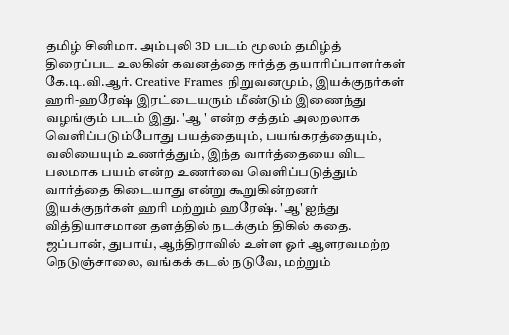தமிழ் சினிமா. அம்புலி 3D படம் மூலம் தமிழ்த் திரைப்பட உலகின் கவனத்தை ஈர்த்த தயாரிப்பாளர்கள் கே.டி.வி.ஆர். Creative Frames நிறுவனமும், இயக்குநர்கள் ஹரி-ஹரேஷ் இரட்டையரும் மீண்டும் இணைந்து வழங்கும் படம் இது. 'ஆ ' என்ற சத்தம் அலறலாக வெளிப்படும்போது பயத்தையும், பயங்கரத்தையும், வலியையும் உணர்த்தும், இந்த வார்த்தையை விட பலமாக பயம் என்ற உணர்வை வெளிப்படுத்தும் வார்த்தை கிடையாது என்று கூறுகின்றனர் இயக்குநர்கள் ஹரி மற்றும் ஹரேஷ். 'ஆ' ஐந்து வித்தியாசமான தளத்தில் நடக்கும் திகில் கதை. ஜப்பான், துபாய், ஆந்திராவில் உள்ள ஓர் ஆளரவமற்ற நெடுஞ்சாலை, வங்கக் கடல் நடுவே, மற்றும்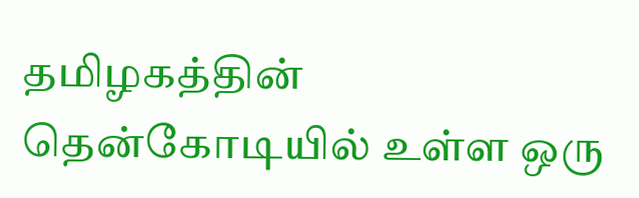தமிழகத்தின் தென்கோடியில் உள்ள ஒரு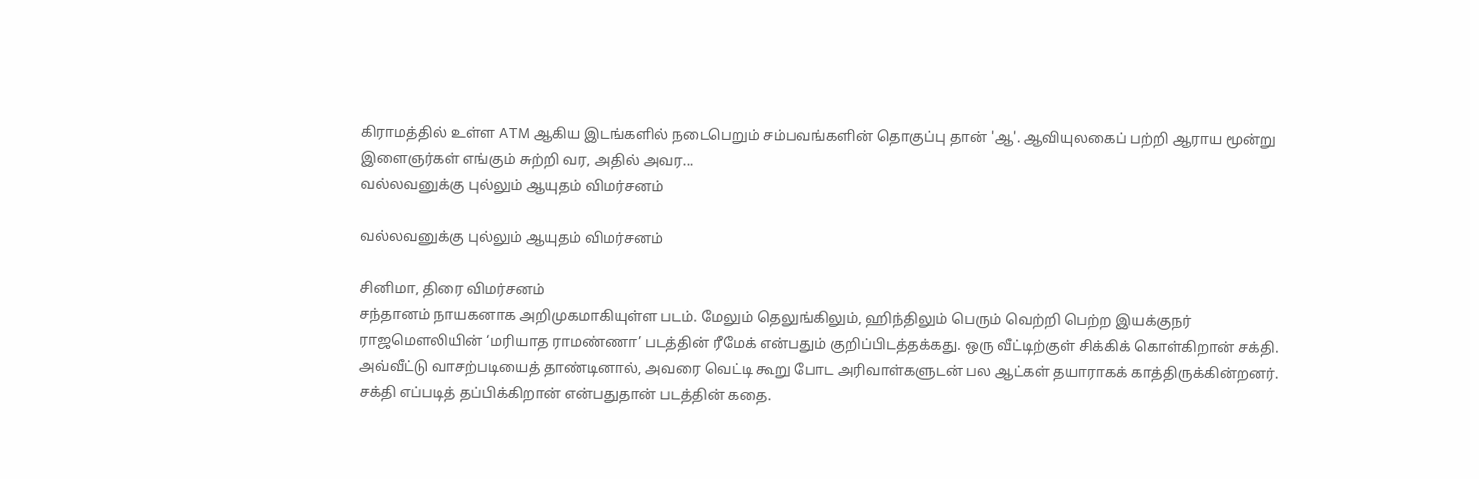கிராமத்தில் உள்ள ATM ஆகிய இடங்களில் நடைபெறும் சம்பவங்களின் தொகுப்பு தான் 'ஆ'. ஆவியுலகைப் பற்றி ஆராய மூன்று இளைஞர்கள் எங்கும் சுற்றி வர, அதில் அவர...
வல்லவனுக்கு புல்லும் ஆயுதம் விமர்சனம்

வல்லவனுக்கு புல்லும் ஆயுதம் விமர்சனம்

சினிமா, திரை விமர்சனம்
சந்தானம் நாயகனாக அறிமுகமாகியுள்ள படம். மேலும் தெலுங்கிலும், ஹிந்திலும் பெரும் வெற்றி பெற்ற இயக்குநர் ராஜமெளலியின் ‘மரியாத ராமண்ணா’ படத்தின் ரீமேக் என்பதும் குறிப்பிடத்தக்கது. ஒரு வீட்டிற்குள் சிக்கிக் கொள்கிறான் சக்தி. அவ்வீட்டு வாசற்படியைத் தாண்டினால், அவரை வெட்டி கூறு போட அரிவாள்களுடன் பல ஆட்கள் தயாராகக் காத்திருக்கின்றனர். சக்தி எப்படித் தப்பிக்கிறான் என்பதுதான் படத்தின் கதை.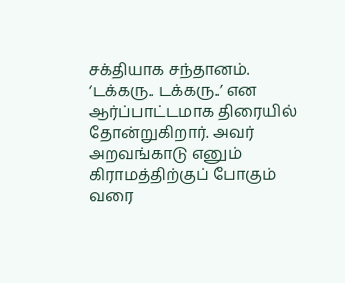சக்தியாக சந்தானம். ‘டக்கரு.. டக்கரு..’ என ஆர்ப்பாட்டமாக திரையில் தோன்றுகிறார். அவர் அறவங்காடு எனும் கிராமத்திற்குப் போகும் வரை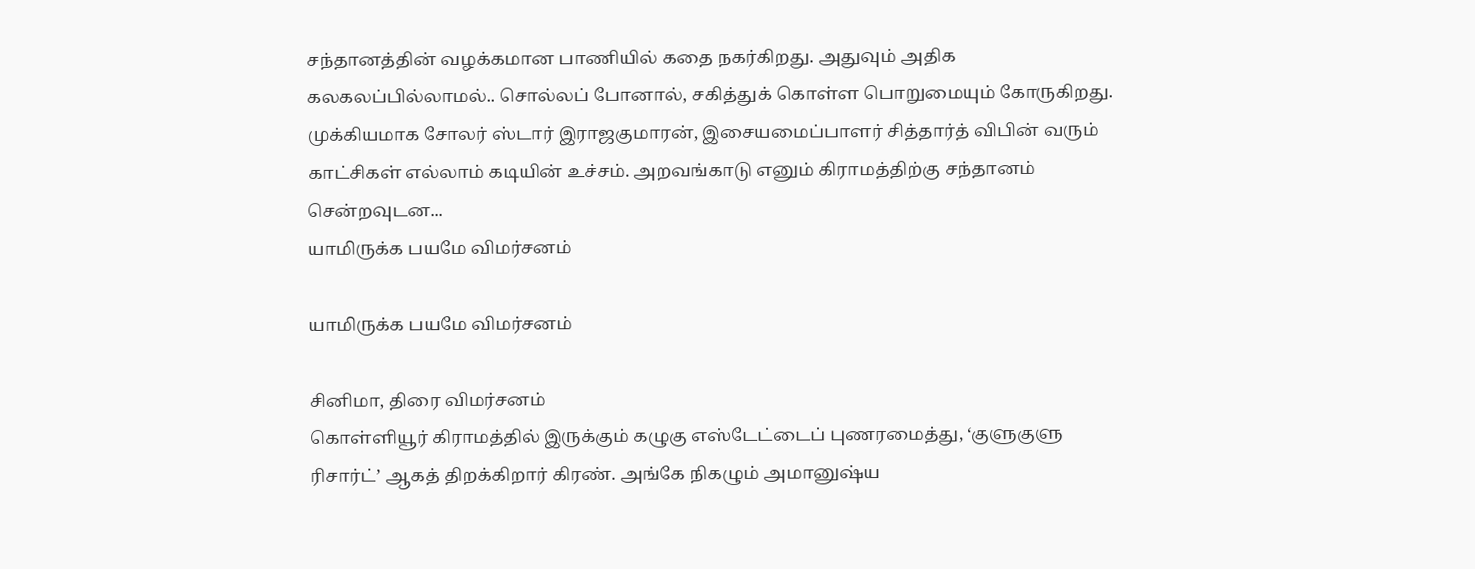சந்தானத்தின் வழக்கமான பாணியில் கதை நகர்கிறது. அதுவும் அதிக கலகலப்பில்லாமல்.. சொல்லப் போனால், சகித்துக் கொள்ள பொறுமையும் கோருகிறது. முக்கியமாக சோலர் ஸ்டார் இராஜகுமாரன், இசையமைப்பாளர் சித்தார்த் விபின் வரும் காட்சிகள் எல்லாம் கடியின் உச்சம். அறவங்காடு எனும் கிராமத்திற்கு சந்தானம் சென்றவுடன...
யாமிருக்க பயமே விமர்சனம்

யாமிருக்க பயமே விமர்சனம்

சினிமா, திரை விமர்சனம்
கொள்ளியூர் கிராமத்தில் இருக்கும் கழுகு எஸ்டேட்டைப் புணரமைத்து, ‘குளுகுளு ரிசார்ட்’ ஆகத் திறக்கிறார் கிரண். அங்கே நிகழும் அமானுஷ்ய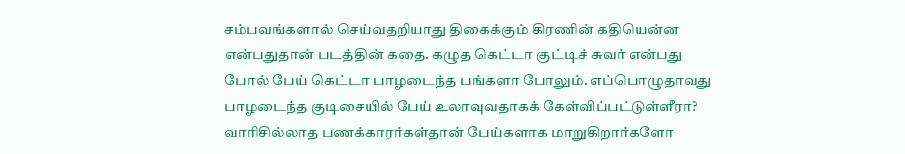சம்பவங்களால் செய்வதறியாது திகைக்கும் கிரணின் கதியென்ன என்பதுதான் படத்தின் கதை. கழுத கெட்டா குட்டிச் சுவர் என்பது போல் பேய் கெட்டா பாழடைந்த பங்களா போலும். எப்பொழுதாவது பாழடைந்த குடிசையில் பேய் உலாவுவதாகக் கேள்விப்பட்டுள்ளீரா? வாரிசில்லாத பணக்காரர்கள்தான் பேய்களாக மாறுகிறார்களோ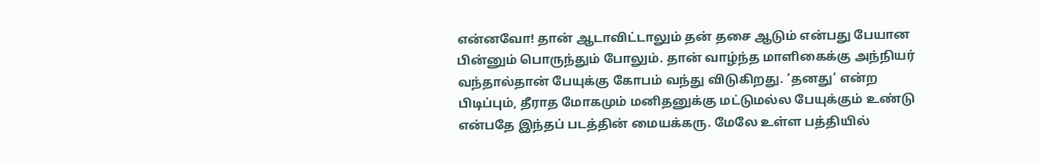என்னவோ! தான் ஆடாவிட்டாலும் தன் தசை ஆடும் என்பது பேயான பின்னும் பொருந்தும் போலும். தான் வாழ்ந்த மாளிகைக்கு அந்நியர் வந்தால்தான் பேயுக்கு கோபம் வந்து விடுகிறது. ‘தனது’ என்ற பிடிப்பும், தீராத மோகமும் மனிதனுக்கு மட்டுமல்ல பேயுக்கும் உண்டு என்பதே இந்தப் படத்தின் மையக்கரு. மேலே உள்ள பத்தியில்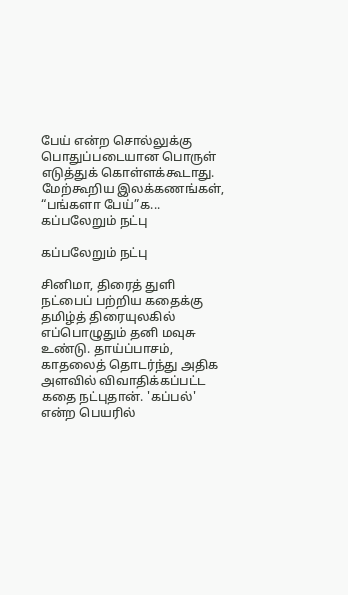பேய் என்ற சொல்லுக்கு பொதுப்படையான பொருள் எடுத்துக் கொள்ளக்கூடாது. மேற்கூறிய இலக்கணங்கள், “பங்களா பேய்”க...
கப்பலேறும் நட்பு

கப்பலேறும் நட்பு

சினிமா, திரைத் துளி
நட்பைப் பற்றிய கதைக்கு தமிழ்த் திரையுலகில் எப்பொழுதும் தனி மவுசு உண்டு. தாய்ப்பாசம், காதலைத் தொடர்ந்து அதிக அளவில் விவாதிக்கப்பட்ட கதை நட்புதான். 'கப்பல்' என்ற பெயரில்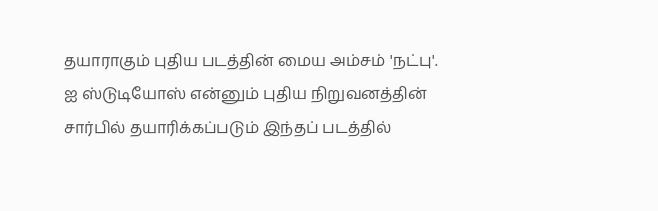தயாராகும் புதிய படத்தின் மைய அம்சம் 'நட்பு'. ஐ ஸ்டுடியோஸ் என்னும் புதிய நிறுவனத்தின் சார்பில் தயாரிக்கப்படும் இந்தப் படத்தில்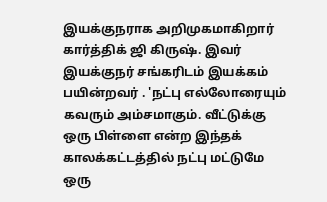இயக்குநராக அறிமுகமாகிறார் கார்த்திக் ஜி கிருஷ். இவர் இயக்குநர் சங்கரிடம் இயக்கம் பயின்றவர் . 'நட்பு எல்லோரையும் கவரும் அம்சமாகும். வீட்டுக்கு ஒரு பிள்ளை என்ற இந்தக் காலக்கட்டத்தில் நட்பு மட்டுமே ஒரு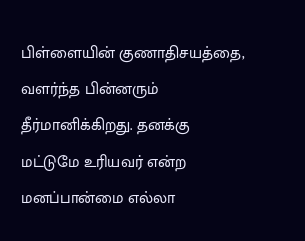பிள்ளையின் குணாதிசயத்தை, வளர்ந்த பின்னரும் தீர்மானிக்கிறது. தனக்கு மட்டுமே உரியவர் என்ற மனப்பான்மை எல்லா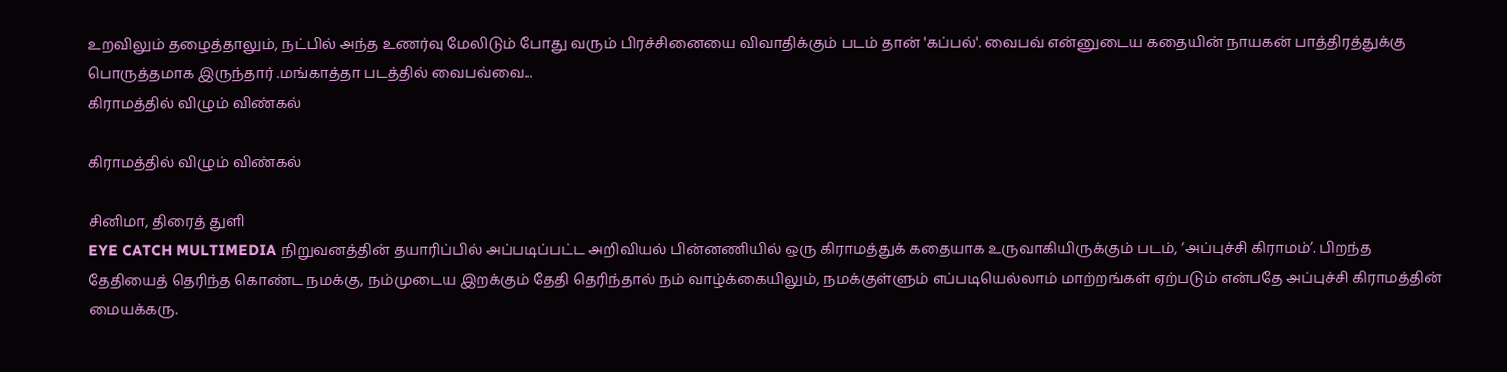உறவிலும் தழைத்தாலும், நட்பில் அந்த உணர்வு மேலிடும் போது வரும் பிரச்சினையை விவாதிக்கும் படம் தான் 'கப்பல்'. வைபவ் என்னுடைய கதையின் நாயகன் பாத்திரத்துக்கு பொருத்தமாக இருந்தார் .மங்காத்தா படத்தில் வைபவ்வை...
கிராமத்தில் விழும் விண்கல்

கிராமத்தில் விழும் விண்கல்

சினிமா, திரைத் துளி
EYE CATCH MULTIMEDIA நிறுவனத்தின் தயாரிப்பில் அப்படிப்பட்ட அறிவியல் பின்னணியில் ஒரு கிராமத்துக் கதையாக உருவாகியிருக்கும் படம், ‘அப்புச்சி கிராமம்’. பிறந்த தேதியைத் தெரிந்த கொண்ட நமக்கு, நம்முடைய இறக்கும் தேதி தெரிந்தால் நம் வாழ்க்கையிலும், நமக்குள்ளும் எப்படியெல்லாம் மாற்றங்கள் ஏற்படும் என்பதே அப்புச்சி கிராமத்தின் மையக்கரு.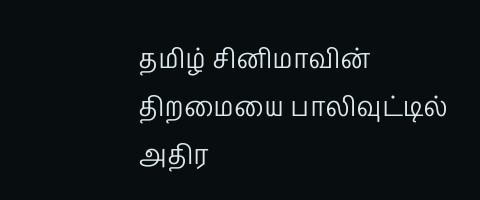தமிழ் சினிமாவின் திறமையை பாலிவுட்டில் அதிர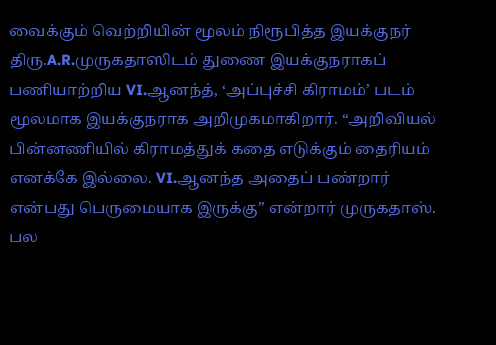வைக்கும் வெற்றியின் மூலம் நிரூபித்த இயக்குநர் திரு.A.R.முருகதாஸிடம் துணை இயக்குநராகப் பணியாற்றிய VI.ஆனந்த், ‘அப்புச்சி கிராமம்’ படம் மூலமாக இயக்குநராக அறிமுகமாகிறார். “அறிவியல் பின்னணியில் கிராமத்துக் கதை எடுக்கும் தைரியம் எனக்கே இல்லை. VI.ஆனந்த அதைப் பண்றார் என்பது பெருமையாக இருக்கு” என்றார் முருகதாஸ். பல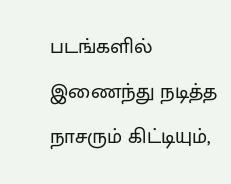படங்களில் இணைந்து நடித்த நாசரும் கிட்டியும்,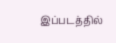இப்படத்தில்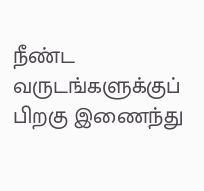நீண்ட வருடங்களுக்குப் பிறகு இணைந்து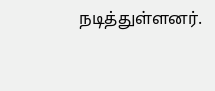நடித்துள்ளனர்.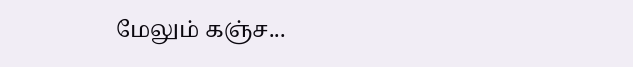மேலும் கஞ்ச...